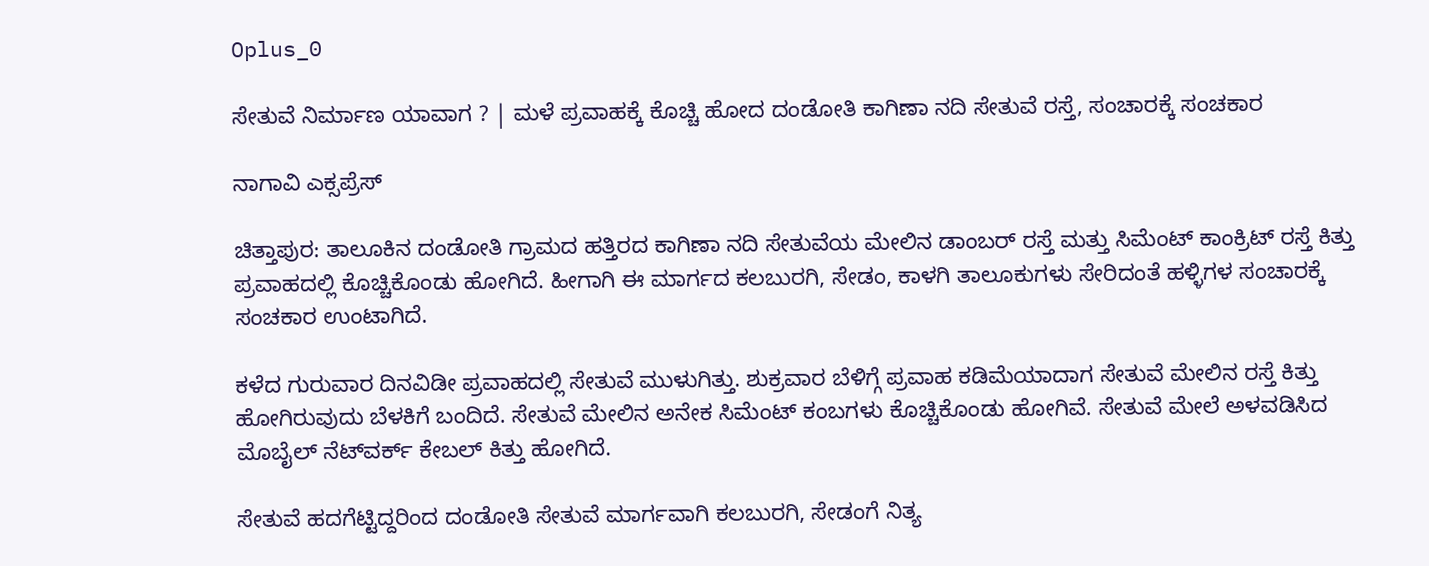Oplus_0

ಸೇತುವೆ ನಿರ್ಮಾಣ ಯಾವಾಗ ? | ಮಳೆ ಪ್ರವಾಹಕ್ಕೆ ಕೊಚ್ಚಿ ಹೋದ ದಂಡೋತಿ ಕಾಗಿಣಾ ನದಿ ಸೇತುವೆ ರಸ್ತೆ, ಸಂಚಾರಕ್ಕೆ ಸಂಚಕಾರ

ನಾಗಾವಿ ಎಕ್ಸಪ್ರೆಸ್

ಚಿತ್ತಾಪುರ: ತಾಲೂಕಿನ ದಂಡೋತಿ ಗ್ರಾಮದ ಹತ್ತಿರದ ಕಾಗಿಣಾ ನದಿ ಸೇತುವೆಯ ಮೇಲಿನ ಡಾಂಬರ್ ರಸ್ತೆ ಮತ್ತು ಸಿಮೆಂಟ್ ಕಾಂಕ್ರಿಟ್‌ ರಸ್ತೆ ಕಿತ್ತು ಪ್ರವಾಹದಲ್ಲಿ ಕೊಚ್ಚಿಕೊಂಡು ಹೋಗಿದೆ. ಹೀಗಾಗಿ ಈ ಮಾರ್ಗದ ಕಲಬುರಗಿ, ಸೇಡಂ, ಕಾಳಗಿ ತಾಲೂಕುಗಳು ಸೇರಿದಂತೆ ಹಳ್ಳಿಗಳ ಸಂಚಾರಕ್ಕೆ ಸಂಚಕಾರ ಉಂಟಾಗಿದೆ.

ಕಳೆದ ಗುರುವಾರ ದಿನವಿಡೀ ಪ್ರವಾಹದಲ್ಲಿ ಸೇತುವೆ ಮುಳುಗಿತ್ತು. ಶುಕ್ರವಾರ ಬೆಳಿಗ್ಗೆ ಪ್ರವಾಹ ಕಡಿಮೆಯಾದಾಗ ಸೇತುವೆ ಮೇಲಿನ ರಸ್ತೆ ಕಿತ್ತು ಹೋಗಿರುವುದು ಬೆಳಕಿಗೆ ಬಂದಿದೆ. ಸೇತುವೆ ಮೇಲಿನ ಅನೇಕ ಸಿಮೆಂಟ್ ಕಂಬಗಳು ಕೊಚ್ಚಿಕೊಂಡು ಹೋಗಿವೆ. ಸೇತುವೆ ಮೇಲೆ ಅಳವಡಿಸಿದ ಮೊಬೈಲ್ ನೆಟ್‌ವರ್ಕ್ ಕೇಬಲ್ ಕಿತ್ತು ಹೋಗಿದೆ.

ಸೇತುವೆ ಹದಗೆಟ್ಟಿದ್ದರಿಂದ ದಂಡೋತಿ ಸೇತುವೆ ಮಾರ್ಗವಾಗಿ ಕಲಬುರಗಿ, ಸೇಡಂಗೆ ನಿತ್ಯ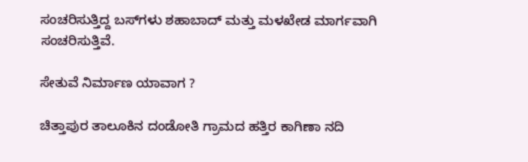ಸಂಚರಿಸುತ್ತಿದ್ದ ಬಸ್‌ಗಳು ಶಹಾಬಾದ್ ಮತ್ತು ಮಳಖೇಡ ಮಾರ್ಗವಾಗಿ ಸಂಚರಿಸುತ್ತಿವೆ.

ಸೇತುವೆ ನಿರ್ಮಾಣ ಯಾವಾಗ ?

ಚಿತ್ತಾಪುರ ತಾಲೂಕಿನ ದಂಡೋತಿ ಗ್ರಾಮದ ಹತ್ತಿರ ಕಾಗಿಣಾ ನದಿ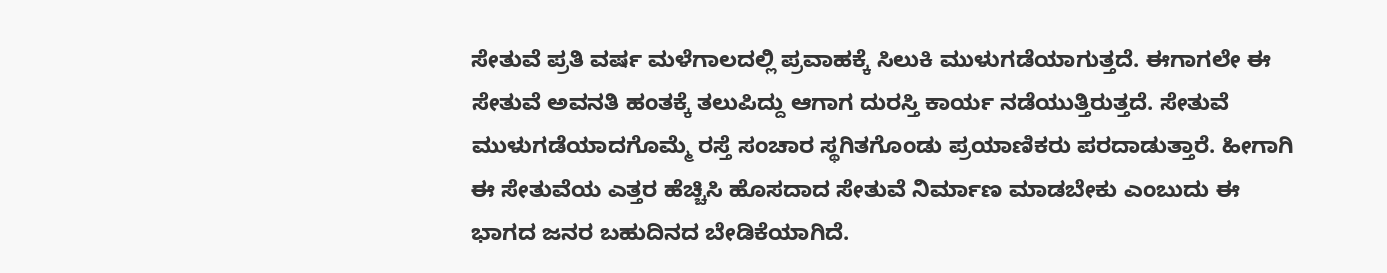ಸೇತುವೆ ಪ್ರತಿ ವರ್ಷ ಮಳೆಗಾಲದಲ್ಲಿ ಪ್ರವಾಹಕ್ಕೆ ಸಿಲುಕಿ ಮುಳುಗಡೆಯಾಗುತ್ತದೆ. ಈಗಾಗಲೇ ಈ ಸೇತುವೆ ಅವನತಿ ಹಂತಕ್ಕೆ ತಲುಪಿದ್ದು ಆಗಾಗ ದುರಸ್ತಿ ಕಾರ್ಯ ನಡೆಯುತ್ತಿರುತ್ತದೆ. ಸೇತುವೆ ಮುಳುಗಡೆಯಾದಗೊಮ್ಮೆ ರಸ್ತೆ ಸಂಚಾರ ಸ್ಥಗಿತಗೊಂಡು ಪ್ರಯಾಣಿಕರು ಪರದಾಡುತ್ತಾರೆ. ಹೀಗಾಗಿ ಈ ಸೇತುವೆಯ ಎತ್ತರ ಹೆಚ್ಚಿಸಿ ಹೊಸದಾದ ಸೇತುವೆ ನಿರ್ಮಾಣ ಮಾಡಬೇಕು ಎಂಬುದು ಈ ಭಾಗದ ಜನರ ಬಹುದಿನದ ಬೇಡಿಕೆಯಾಗಿದೆ.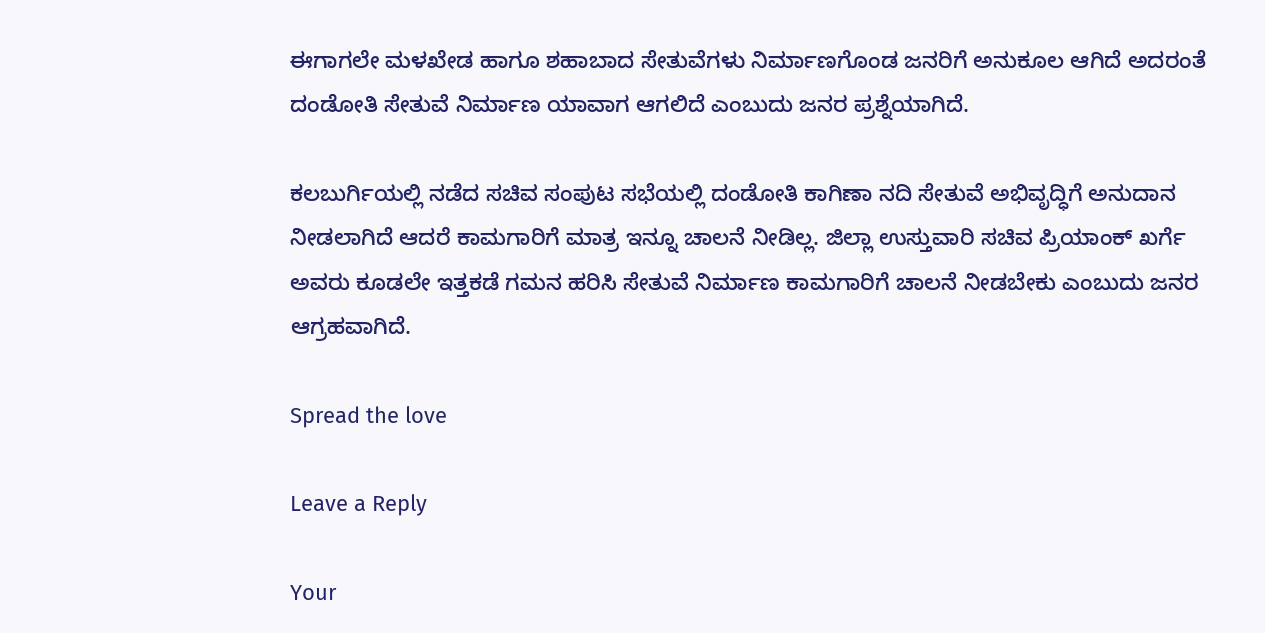ಈಗಾಗಲೇ ಮಳಖೇಡ ಹಾಗೂ ಶಹಾಬಾದ ಸೇತುವೆಗಳು ನಿರ್ಮಾಣಗೊಂಡ ಜನರಿಗೆ ಅನುಕೂಲ ಆಗಿದೆ ಅದರಂತೆ ದಂಡೋತಿ ಸೇತುವೆ ನಿರ್ಮಾಣ ಯಾವಾಗ ಆಗಲಿದೆ ಎಂಬುದು ಜನರ ಪ್ರಶ್ನೆಯಾಗಿದೆ.

ಕಲಬುರ್ಗಿಯಲ್ಲಿ ನಡೆದ ಸಚಿವ ಸಂಪುಟ ಸಭೆಯಲ್ಲಿ ದಂಡೋತಿ ಕಾಗಿಣಾ ನದಿ ಸೇತುವೆ ಅಭಿವೃದ್ಧಿಗೆ ಅನುದಾನ ನೀಡಲಾಗಿದೆ ಆದರೆ ಕಾಮಗಾರಿಗೆ ಮಾತ್ರ ಇನ್ನೂ ಚಾಲನೆ ನೀಡಿಲ್ಲ. ಜಿಲ್ಲಾ ಉಸ್ತುವಾರಿ ಸಚಿವ ಪ್ರಿಯಾಂಕ್ ಖರ್ಗೆ ಅವರು ಕೂಡಲೇ ಇತ್ತಕಡೆ ಗಮನ ಹರಿಸಿ ಸೇತುವೆ ನಿರ್ಮಾಣ ಕಾಮಗಾರಿಗೆ ಚಾಲನೆ ನೀಡಬೇಕು ಎಂಬುದು ಜನರ ಆಗ್ರಹವಾಗಿದೆ.

Spread the love

Leave a Reply

Your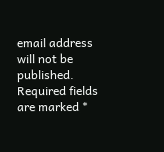email address will not be published. Required fields are marked *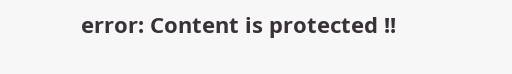error: Content is protected !!